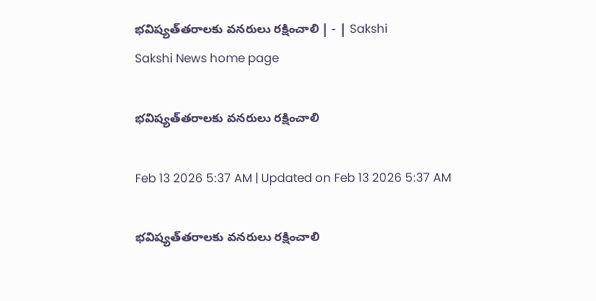భవిష్యత్‌తరాలకు వనరులు రక్షించాలి | - | Sakshi
Sakshi News home page

భవిష్యత్‌తరాలకు వనరులు రక్షించాలి

Feb 13 2026 5:37 AM | Updated on Feb 13 2026 5:37 AM

భవిష్యత్‌తరాలకు వనరులు రక్షించాలి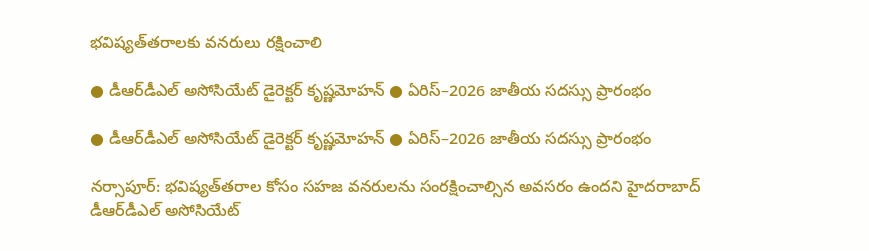భవిష్యత్‌తరాలకు వనరులు రక్షించాలి

● డీఆర్‌డీఎల్‌ అసోసియేట్‌ డైరెక్టర్‌ కృష్ణమోహన్‌ ● ఏరిస్‌–2026 జాతీయ సదస్సు ప్రారంభం

● డీఆర్‌డీఎల్‌ అసోసియేట్‌ డైరెక్టర్‌ కృష్ణమోహన్‌ ● ఏరిస్‌–2026 జాతీయ సదస్సు ప్రారంభం

నర్సాపూర్‌: భవిష్యత్‌తరాల కోసం సహజ వనరులను సంరక్షించాల్సిన అవసరం ఉందని హైదరాబాద్‌ డీఆర్‌డీఎల్‌ అసోసియేట్‌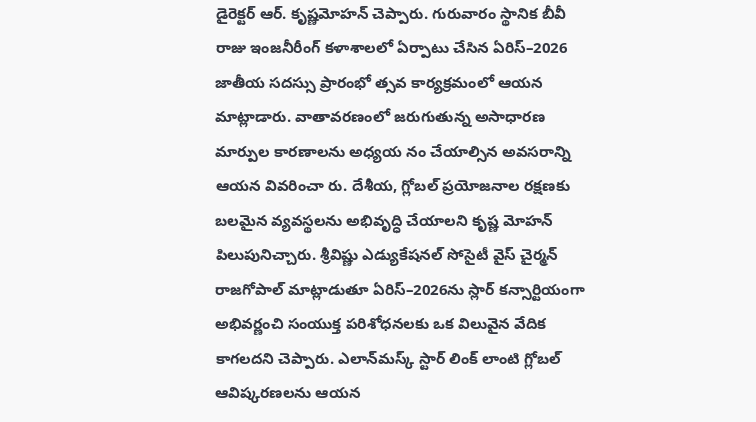డైరెక్టర్‌ ఆర్‌. కృష్ణమోహన్‌ చెప్పారు. గురువారం స్థానిక బీవీ రాజు ఇంజనీరీంగ్‌ కళాశాలలో ఏర్పాటు చేసిన ఏరిస్‌–2026 జాతీయ సదస్సు ప్రారంభో త్సవ కార్యక్రమంలో ఆయన మాట్లాడారు. వాతావరణంలో జరుగుతున్న అసాధారణ మార్పుల కారణాలను అధ్యయ నం చేయాల్సిన అవసరాన్ని ఆయన వివరించా రు. దేశీయ, గ్లోబల్‌ ప్రయోజనాల రక్షణకు బలమైన వ్యవస్థలను అభివృద్ధి చేయాలని కృష్ణ మోహన్‌ పిలుపునిచ్చారు. శ్రీవిష్ణు ఎడ్యుకేషనల్‌ సోసైటీ వైస్‌ చైర్మన్‌ రాజగోపాల్‌ మాట్లాడుతూ ఏరిస్‌–2026ను స్లార్‌ కన్సార్టియంగా అభివర్ణంచి సంయుక్త పరిశోధనలకు ఒక విలువైన వేదిక కాగలదని చెప్పారు. ఎలాన్‌మస్క్‌ స్టార్‌ లింక్‌ లాంటి గ్లోబల్‌ ఆవిష్కరణలను ఆయన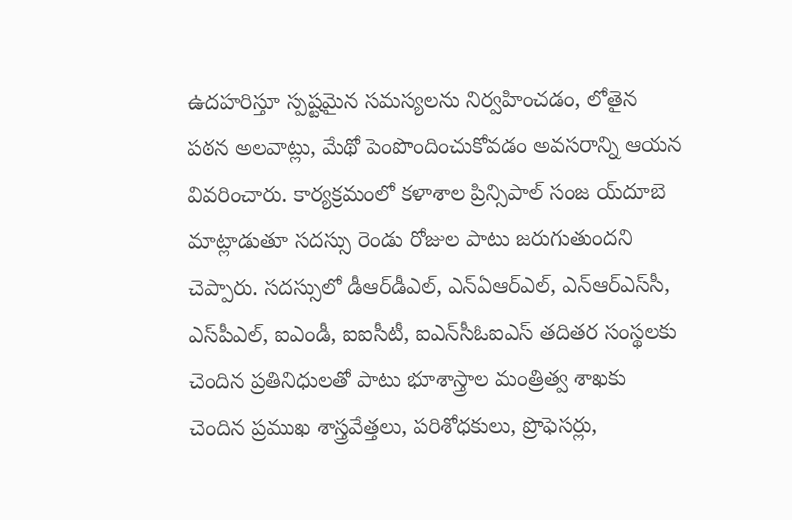ఉదహరిస్తూ స్పష్టమైన సమస్యలను నిర్వహించడం, లోతైన పఠన అలవాట్లు, మేథో పెంపొందించుకోవడం అవసరాన్ని ఆయన వివరించారు. కార్యక్రమంలో కళాశాల ప్రిన్సిపాల్‌ సంజ య్‌దూబె మాట్లాడుతూ సదస్సు రెండు రోజుల పాటు జరుగుతుందని చెప్పారు. సదస్సులో డీఆర్‌డీఎల్‌, ఎన్‌ఏఆర్‌ఎల్‌, ఎన్‌ఆర్‌ఎస్‌సీ, ఎస్‌పీఎల్‌, ఐఎండీ, ఐఐసీటీ, ఐఎన్‌సీఓఐఎస్‌ తదితర సంస్థలకు చెందిన ప్రతినిధులతో పాటు భూశాస్త్రాల మంత్రిత్వ శాఖకు చెందిన ప్రముఖ శాస్త్రవేత్తలు, పరిశోధకులు, ప్రొఫెసర్లు,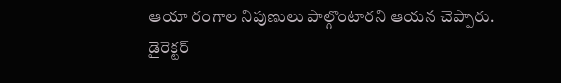ఆయా రంగాల నిపుణులు పాల్గొంటారని ఆయన చెప్పారు. డైరెక్టర్‌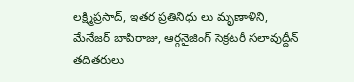లక్ష్మిప్రసాద్‌, ఇతర ప్రతినిధు లు మృణాళిని, మేనేజర్‌ బాపిరాజు, ఆర్గనైజింగ్‌ సెక్రటరీ సలావుద్దీన్‌ తదితరులు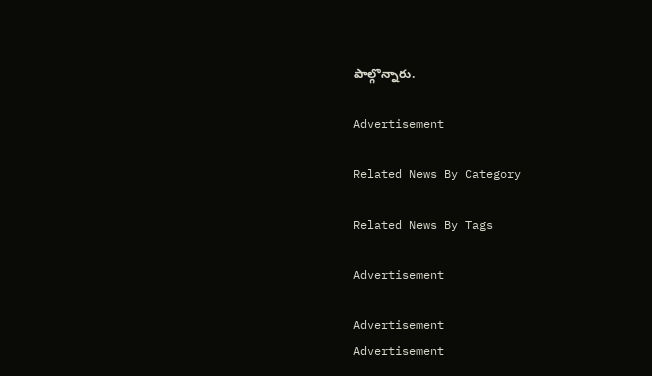పాల్గొన్నారు.

Advertisement

Related News By Category

Related News By Tags

Advertisement

Advertisement
Advertisement